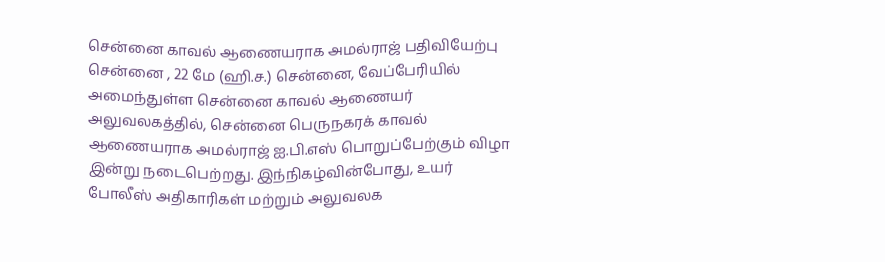சென்னை காவல் ஆணையராக அமல்ராஜ் பதிவியேற்பு
சென்னை , 22 மே (ஹி.ச.) சென்னை, வேப்பேரியில் அமைந்துள்ள சென்னை காவல் ஆணையர் அலுவலகத்தில், சென்னை பெருநகரக் காவல் ஆணையராக அமல்ராஜ் ஐ.பி.எஸ் பொறுப்பேற்கும் விழா இன்று நடைபெற்றது. இந்நிகழ்வின்போது, உயர் போலீஸ் அதிகாரிகள் மற்றும் அலுவலக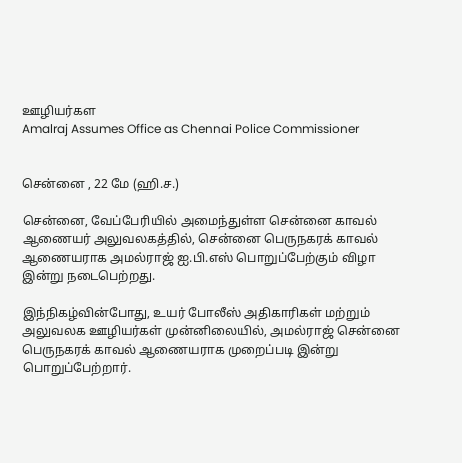ஊழியர்கள
Amalraj Assumes Office as Chennai Police Commissioner


சென்னை , 22 மே (ஹி.ச.)

சென்னை, வேப்பேரியில் அமைந்துள்ள சென்னை காவல் ஆணையர் அலுவலகத்தில், சென்னை பெருநகரக் காவல் ஆணையராக அமல்ராஜ் ஐ.பி.எஸ் பொறுப்பேற்கும் விழா இன்று நடைபெற்றது.

இந்நிகழ்வின்போது, உயர் போலீஸ் அதிகாரிகள் மற்றும் அலுவலக ஊழியர்கள் முன்னிலையில், அமல்ராஜ் சென்னை பெருநகரக் காவல் ஆணையராக முறைப்படி இன்று பொறுப்பேற்றார்.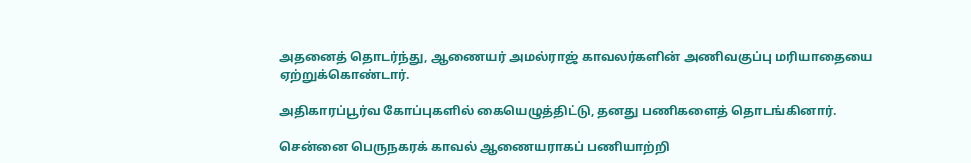அதனைத் தொடர்ந்து, ஆணையர் அமல்ராஜ் காவலர்களின் அணிவகுப்பு மரியாதையை ஏற்றுக்கொண்டார்.

அதிகாரப்பூர்வ கோப்புகளில் கையெழுத்திட்டு, தனது பணிகளைத் தொடங்கினார்.

சென்னை பெருநகரக் காவல் ஆணையராகப் பணியாற்றி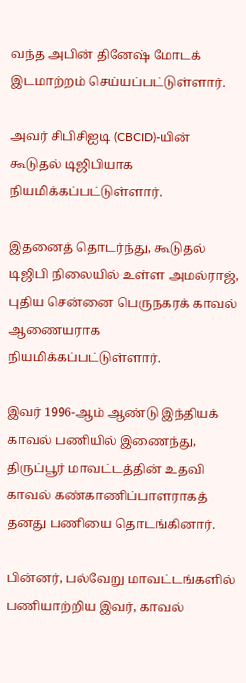வந்த அபின் தினேஷ் மோடக் இடமாற்றம் செய்யப்பட்டுள்ளார்.

அவர் சிபிசிஐடி (CBCID)-யின் கூடுதல் டிஜிபியாக நியமிக்கப்பட்டுள்ளார்.

இதனைத் தொடர்ந்து, கூடுதல் டிஜிபி நிலையில் உள்ள அமல்ராஜ், புதிய சென்னை பெருநகரக் காவல் ஆணையராக நியமிக்கப்பட்டுள்ளார்.

இவர் 1996-ஆம் ஆண்டு இந்தியக் காவல் பணியில் இணைந்து, திருப்பூர் மாவட்டத்தின் உதவி காவல் கண்காணிப்பாளராகத் தனது பணியை தொடங்கினார்.

பின்னர், பல்வேறு மாவட்டங்களில் பணியாற்றிய இவர், காவல்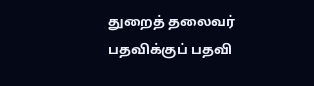துறைத் தலைவர் பதவிக்குப் பதவி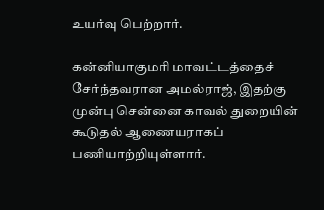உயர்வு பெற்றார்.

கன்னியாகுமரி மாவட்டத்தைச் சேர்ந்தவரான அமல்ராஜ், இதற்கு முன்பு சென்னை காவல் துறையின் கூடுதல் ஆணையராகப் பணியாற்றியுள்ளார்.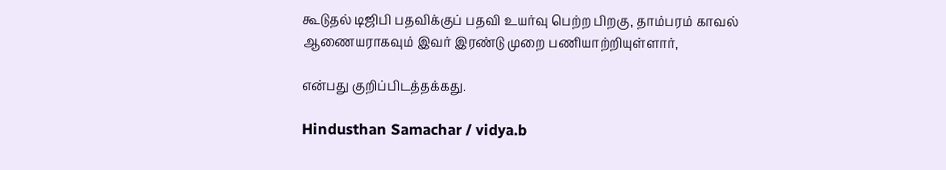கூடுதல் டிஜிபி பதவிக்குப் பதவி உயர்வு பெற்ற பிறகு, தாம்பரம் காவல் ஆணையராகவும் இவர் இரண்டு முறை பணியாற்றியுள்ளார்,

என்பது குறிப்பிடத்தக்கது.

Hindusthan Samachar / vidya.b